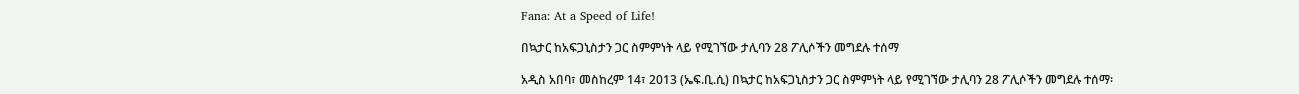Fana: At a Speed of Life!

በኳታር ከአፍጋኒስታን ጋር ስምምነት ላይ የሚገኘው ታሊባን 28 ፖሊሶችን መግደሉ ተሰማ

አዲስ አበባ፣ መስከረም 14፣ 2013 (ኤፍ.ቢ.ሲ) በኳታር ከአፍጋኒስታን ጋር ስምምነት ላይ የሚገኘው ታሊባን 28 ፖሊሶችን መግደሉ ተሰማ፡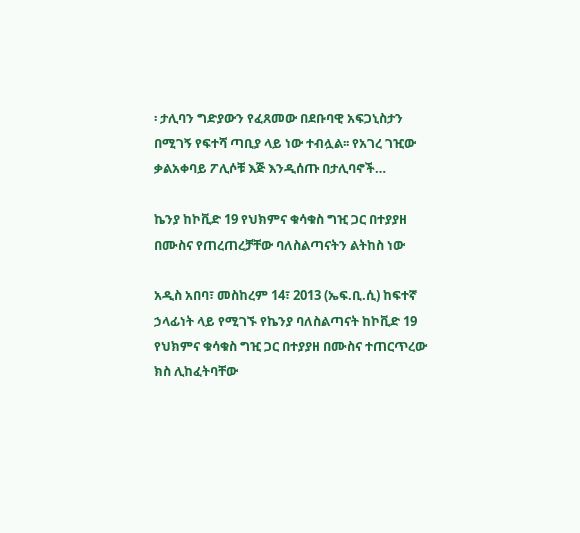፡ ታሊባን ግድያውን የፈጸመው በደቡባዊ አፍጋኒስታን በሚገኝ የፍተሻ ጣቢያ ላይ ነው ተብሏል፡፡ የአገረ ገዢው ቃልአቀባይ ፖሊሶቹ እጅ እንዲሰጡ በታሊባኖች…

ኬንያ ከኮቪድ 19 የህክምና ቁሳቁስ ግዢ ጋር በተያያዘ በሙስና የጠረጠረቻቸው ባለስልጣናትን ልትከስ ነው

አዲስ አበባ፣ መስከረም 14፣ 2013 (ኤፍ.ቢ.ሲ) ከፍተኛ ኃላፊነት ላይ የሚገኙ የኬንያ ባለስልጣናት ከኮቪድ 19 የህክምና ቁሳቁስ ግዢ ጋር በተያያዘ በሙስና ተጠርጥረው ክስ ሊከፈትባቸው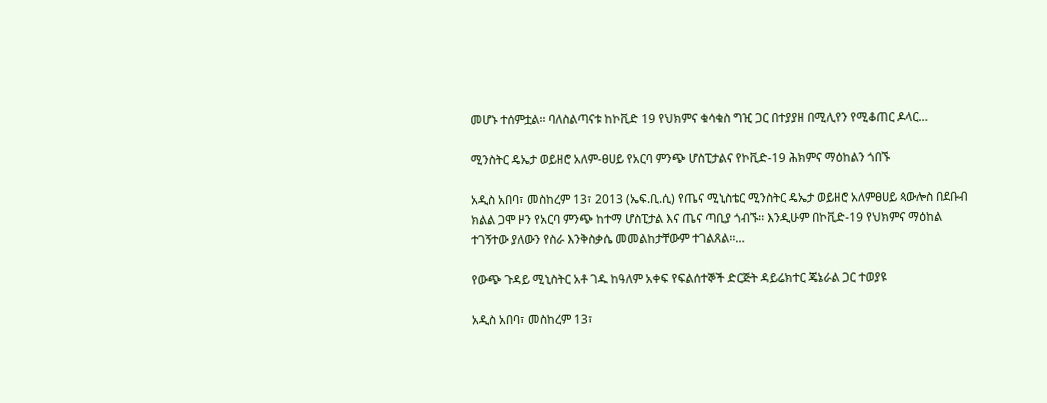መሆኑ ተሰምቷል፡፡ ባለስልጣናቱ ከኮቪድ 19 የህክምና ቁሳቁስ ግዢ ጋር በተያያዘ በሚሊየን የሚቆጠር ዶላር…

ሚንስትር ዴኤታ ወይዘሮ አለም-ፀሀይ የአርባ ምንጭ ሆስፒታልና የኮቪድ-19 ሕክምና ማዕከልን ጎበኙ

አዲስ አበባ፣ መስከረም 13፣ 2013 (ኤፍ.ቢ.ሲ) የጤና ሚኒስቴር ሚንስትር ዴኤታ ወይዘሮ አለምፀሀይ ጳውሎስ በደቡብ ክልል ጋሞ ዞን የአርባ ምንጭ ከተማ ሆስፒታል እና ጤና ጣቢያ ጎብኙ፡፡ እንዲሁም በኮቪድ-19 የህክምና ማዕከል ተገኝተው ያለውን የስራ እንቅስቃሴ መመልከታቸውም ተገልጸል፡፡…

የውጭ ጉዳይ ሚኒስትር አቶ ገዱ ከዓለም አቀፍ የፍልሰተኞች ድርጅት ዳይሬክተር ጄኔራል ጋር ተወያዩ

አዲስ አበባ፣ መስከረም 13፣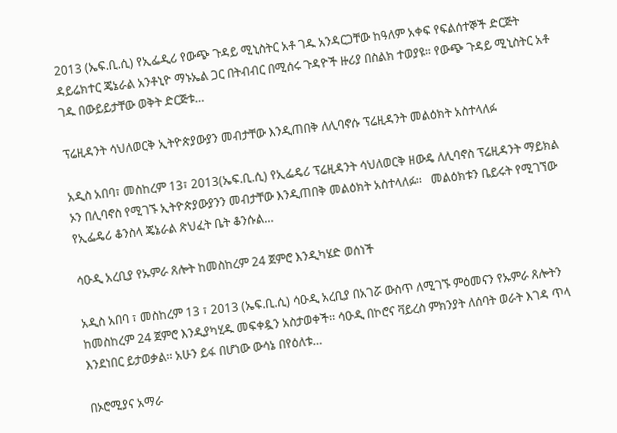2013 (ኤፍ.ቢ.ሲ) የኢፌዲሪ የውጭ ጉዳይ ሚኒስትር አቶ ገዱ አንዳርጋቸው ከዓለም አቀፍ የፍልሰተኞች ድርጅት ዳይሬክተር ጄኔራል አንቶኒዮ ማኑኤል ጋር በትብብር በሚሰሩ ጉዳዮች ዙሪያ በስልክ ተወያዩ። የውጭ ጉዳይ ሚኒስትር አቶ ገዱ በውይይታቸው ወቅት ድርጅቱ…

ፕሬዚዳንት ሳህለወርቅ ኢትዮጵያውያን መብታቸው እንዲጠበቅ ለሊባኖሱ ፕሬዚዳንት መልዕክት አስተላለፉ

አዲስ አበባ፣ መስከረም 13፣ 2013(ኤፍ.ቢ.ሲ) የኢፌዴሪ ፕሬዚዳንት ሳህለወርቅ ዘውዴ ለሊባኖስ ፕሬዚዳንት ማይክል ኦን በሊባኖስ የሚገኙ ኢትዮጵያውያንን መብታቸው እንዲጠበቅ መልዕክት አስተላለፉ፡፡   መልዕክቱን ቤይሩት የሚገኘው የኢፌዴሪ ቆንስላ ጄኔራል ጽህፈት ቤት ቆንሱል…

ሳዑዲ አረቢያ የኡምራ ጸሎት ከመስከረም 24 ጀምሮ እንዲካሄድ ወሰነች

አዲስ አበባ ፣ መስከረም 13 ፣ 2013 (ኤፍ.ቢ.ሲ) ሳዑዲ አረቢያ በአገሯ ውስጥ ለሚገኙ ምዕመናን የኡምራ ጸሎትን ከመስከረም 24 ጀምሮ እንዲያካሂዱ መፍቀዷን አስታወቀች፡፡ ሳዑዲ በኮሮና ቫይረስ ምክንያት ለሰባት ወራት እገዳ ጥላ እንደነበር ይታወቃል፡፡ አሁን ይፋ በሆነው ውሳኔ በየዕለቱ…

በኦሮሚያና አማራ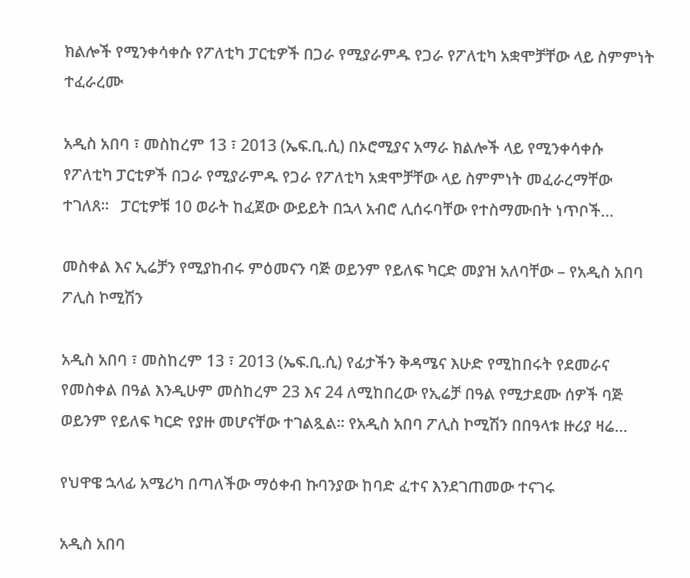ክልሎች የሚንቀሳቀሱ የፖለቲካ ፓርቲዎች በጋራ የሚያራምዱ የጋራ የፖለቲካ አቋሞቻቸው ላይ ስምምነት ተፈራረሙ

አዲስ አበባ ፣ መስከረም 13 ፣ 2013 (ኤፍ.ቢ.ሲ) በኦሮሚያና አማራ ክልሎች ላይ የሚንቀሳቀሱ የፖለቲካ ፓርቲዎች በጋራ የሚያራምዱ የጋራ የፖለቲካ አቋሞቻቸው ላይ ስምምነት መፈራረማቸው ተገለጸ፡፡   ፓርቲዎቹ 10 ወራት ከፈጀው ውይይት በኋላ አብሮ ሊሰሩባቸው የተስማሙበት ነጥቦች…

መስቀል እና ኢሬቻን የሚያከብሩ ምዕመናን ባጅ ወይንም የይለፍ ካርድ መያዝ አለባቸው – የአዲስ አበባ ፖሊስ ኮሚሽን

አዲስ አበባ ፣ መስከረም 13 ፣ 2013 (ኤፍ.ቢ.ሲ) የፊታችን ቅዳሜና እሁድ የሚከበሩት የደመራና የመስቀል በዓል እንዲሁም መስከረም 23 እና 24 ለሚከበረው የኢሬቻ በዓል የሚታደሙ ሰዎች ባጅ ወይንም የይለፍ ካርድ የያዙ መሆናቸው ተገልጿል፡፡ የአዲስ አበባ ፖሊስ ኮሚሽን በበዓላቱ ዙሪያ ዛሬ…

የህዋዌ ኋላፊ አሜሪካ በጣለችው ማዕቀብ ኩባንያው ከባድ ፈተና እንደገጠመው ተናገሩ

አዲስ አበባ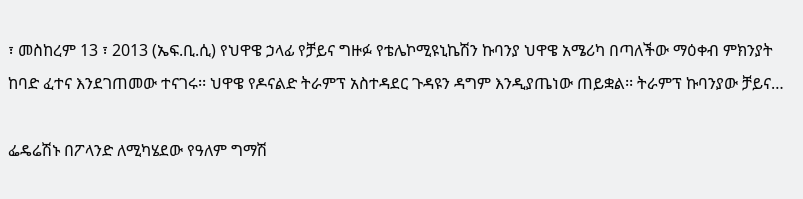፣ መስከረም 13 ፣ 2013 (ኤፍ.ቢ.ሲ) የህዋዌ ኃላፊ የቻይና ግዙፉ የቴሌኮሚዩኒኬሽን ኩባንያ ህዋዌ አሜሪካ በጣለችው ማዕቀብ ምክንያት ከባድ ፈተና እንደገጠመው ተናገሩ፡፡ ህዋዌ የዶናልድ ትራምፕ አስተዳደር ጉዳዩን ዳግም እንዲያጤነው ጠይቋል፡፡ ትራምፕ ኩባንያው ቻይና…

ፌዴሬሽኑ በፖላንድ ለሚካሄደው የዓለም ግማሽ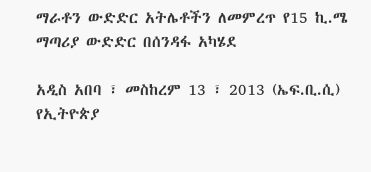ማራቶን ውድድር አትሌቶችን ለመምረጥ የ15 ኪ.ሜ ማጣሪያ ውድድር በሰንዳፋ አካሄደ

አዲስ አበባ ፣ መስከረም 13 ፣ 2013 (ኤፍ.ቢ.ሲ) የኢትዮጵያ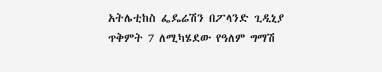አትሌቲከስ ፌዴሬሽን በፖላንድ ጊዲኒያ ጥቅምት 7 ለሚካሄደው የዓለም ግማሽ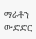ማራቶን ውድድር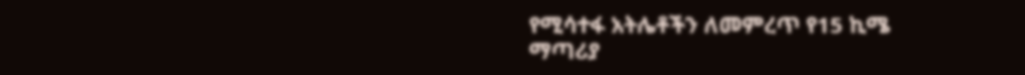የሚሳተፋ አትሌቶችን ለመምረጥ የ15 ኪሜ ማጣሪያ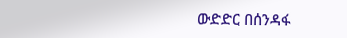ውድድር በሰንዳፋ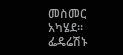መስመር አካሄደ፡፡ ፌዴሬሽኑ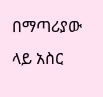በማጣሪያው ላይ አስር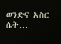ወንድና አስር ሴት…